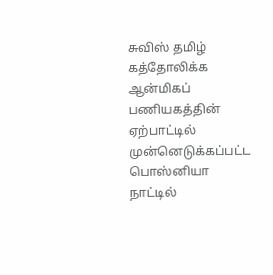சுவிஸ் தமிழ் கத்தோலிக்க ஆன்மிகப் பணியகத்தின் ஏற்பாட்டில் முன்னெடுக்கப்பட்ட பொஸ்னியா நாட்டில்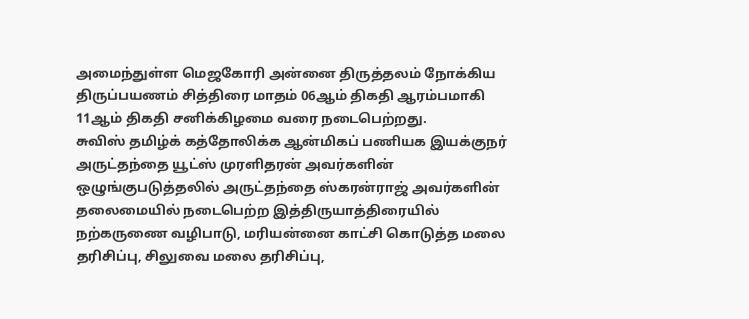அமைந்துள்ள மெஜகோரி அன்னை திருத்தலம் நோக்கிய திருப்பயணம் சித்திரை மாதம் 06ஆம் திகதி ஆரம்பமாகி 11ஆம் திகதி சனிக்கிழமை வரை நடைபெற்றது.
சுவிஸ் தமிழ்க் கத்தோலிக்க ஆன்மிகப் பணியக இயக்குநர் அருட்தந்தை யூட்ஸ் முரளிதரன் அவர்களின் ஒழுங்குபடுத்தலில் அருட்தந்தை ஸ்கரன்ராஜ் அவர்களின் தலைமையில் நடைபெற்ற இத்திருயாத்திரையில் நற்கருணை வழிபாடு, மரியன்னை காட்சி கொடுத்த மலை தரிசிப்பு, சிலுவை மலை தரிசிப்பு,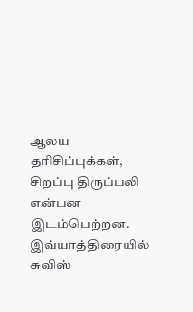ஆலய தரிசிப்புக்கள், சிறப்பு திருப்பலி என்பன இடம்பெற்றன.
இவ்யாத்திரையில் சுவிஸ்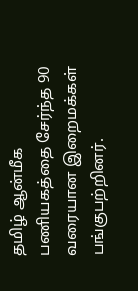தமிழ் ஆன்மீக பணியகத்தை சேர்ந்த 90 வரையான இறைமக்கள் பங்குபற்றினர்.